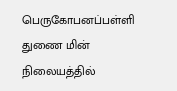பெருகோபனப்பள்ளி துணை மின் நிலையத்தில்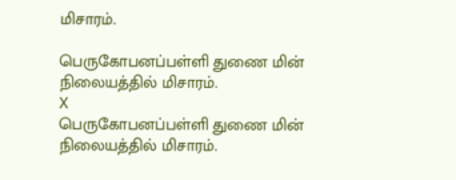மிசாரம்.

பெருகோபனப்பள்ளி துணை மின் நிலையத்தில் மிசாரம்.
X
பெருகோபனப்பள்ளி துணை மின் நிலையத்தில் மிசாரம்.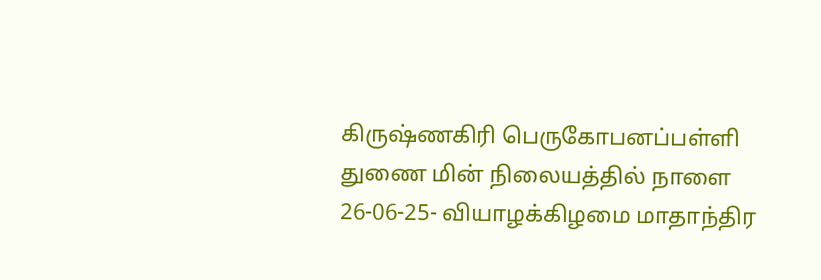கிருஷ்ணகிரி பெருகோபனப்பள்ளி துணை மின் நிலையத்தில் நாளை 26-06-25- வியாழக்கிழமை மாதாந்திர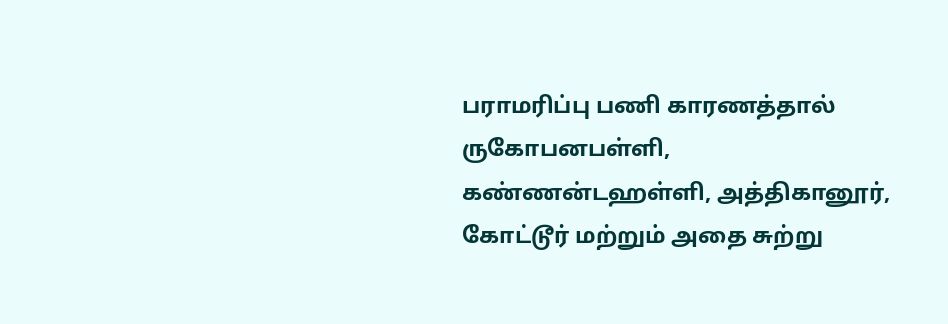பராமரிப்பு பணி காரணத்தால் ருகோபனபள்ளி, கண்ணன்டஹள்ளி, அத்திகானூர், கோட்டூர் மற்றும் அதை சுற்று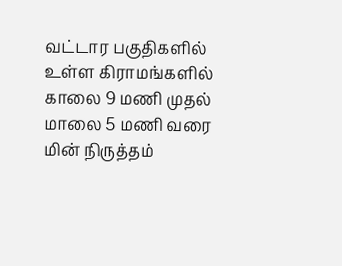வட்டார பகுதிகளில் உள்ள கிராமங்களில் காலை 9 மணி முதல் மாலை 5 மணி வரை மின் நிருத்தம்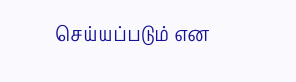செய்யப்படும் என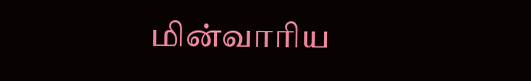மின்வாரிய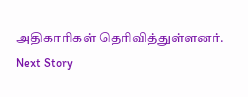அதிகாரிகள் தெரிவித்துள்ளனர்.
Next Story